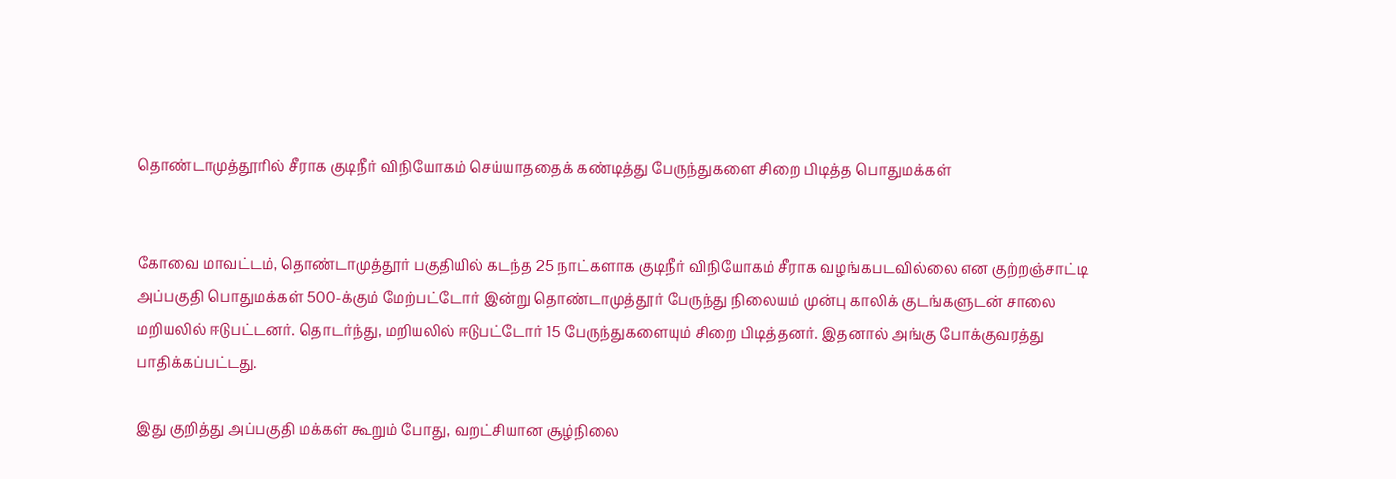தொண்டாமுத்தூரில் சீராக குடிநீர் விநியோகம் செய்யாததைக் கண்டித்து பேருந்துகளை சிறை பிடித்த பொதுமக்கள்


கோவை மாவட்டம், தொண்டாமுத்தூர் பகுதியில் கடந்த 25 நாட்களாக குடிநீர் விநியோகம் சீராக வழங்கபடவில்லை என குற்றஞ்சாட்டி அப்பகுதி பொதுமக்கள் 500-க்கும் மேற்பட்டோர் இன்று தொண்டாமுத்தூர் பேருந்து நிலையம் முன்பு காலிக் குடங்களுடன் சாலை மறியலில் ஈடுபட்டனர். தொடர்ந்து, மறியலில் ஈடுபட்டோர் 15 பேருந்துகளையும் சிறை பிடித்தனர். இதனால் அங்கு போக்குவரத்து பாதிக்கப்பட்டது.

இது குறித்து அப்பகுதி மக்கள் கூறும் போது, வறட்சியான சூழ்நிலை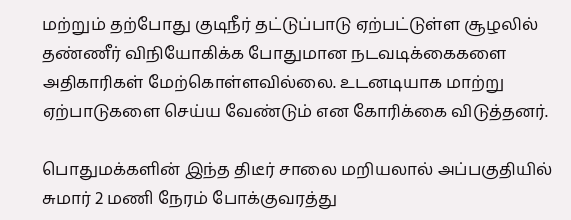மற்றும் தற்போது குடிநீர் தட்டுப்பாடு ஏற்பட்டுள்ள சூழலில் தண்ணீர் விநியோகிக்க போதுமான நடவடிக்கைகளை அதிகாரிகள் மேற்கொள்ளவில்லை. உடனடியாக மாற்று ஏற்பாடுகளை செய்ய வேண்டும் என கோரிக்கை விடுத்தனர்.

பொதுமக்களின் இந்த திடீர் சாலை மறியலால் அப்பகுதியில் சுமார் 2 மணி நேரம் போக்குவரத்து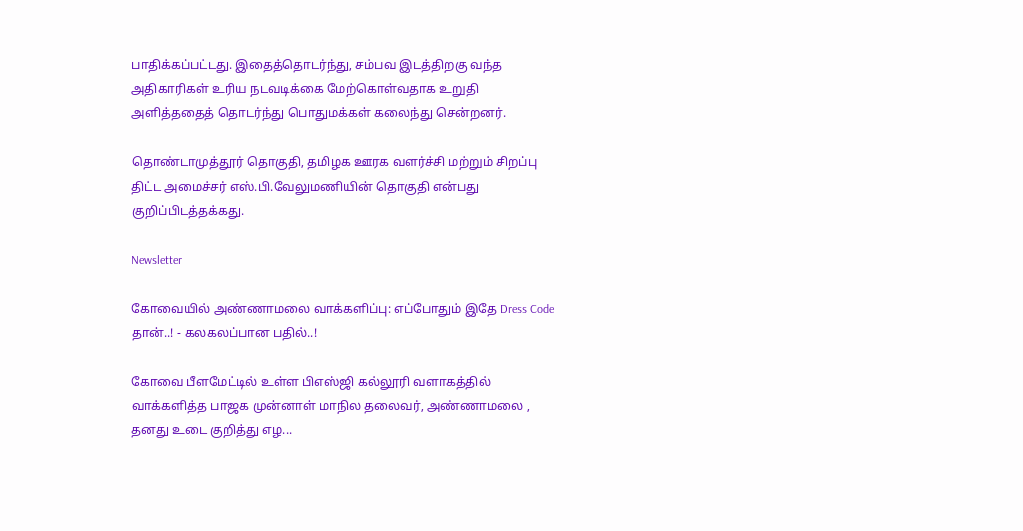பாதிக்கப்பட்டது. இதைத்தொடர்ந்து, சம்பவ இடத்திறகு வந்த அதிகாரிகள் உரிய நடவடிக்கை மேற்கொள்வதாக உறுதி அளித்ததைத் தொடர்ந்து பொதுமக்கள் கலைந்து சென்றனர்.

தொண்டாமுத்தூர் தொகுதி, தமிழக ஊரக வளர்ச்சி மற்றும் சிறப்பு திட்ட அமைச்சர் எஸ்.பி.வேலுமணியின் தொகுதி என்பது குறிப்பிடத்தக்கது.

Newsletter

கோவையில் அண்ணாமலை வாக்களிப்பு: எப்போதும் இதே Dress Code தான்..! - கலகலப்பான பதில்..!

கோவை பீளமேட்டில் உள்ள பிஎஸ்ஜி கல்லூரி வளாகத்தில் வாக்களித்த பாஜக முன்னாள் மாநில தலைவர், அண்ணாமலை , தனது உடை குறித்து எழ...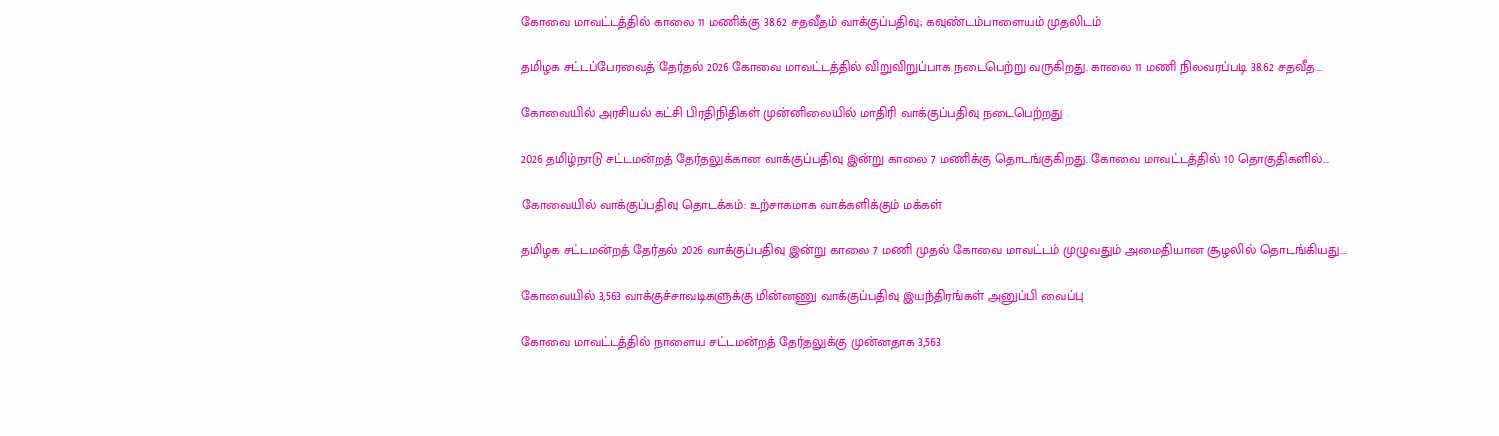கோவை மாவட்டத்தில் காலை 11 மணிக்கு 38.62 சதவீதம் வாக்குப்பதிவு; கவுண்டம்பாளையம் முதலிடம்

தமிழக சட்டப்பேரவைத் தேர்தல் 2026 கோவை மாவட்டத்தில் விறுவிறுப்பாக நடைபெற்று வருகிறது. காலை 11 மணி நிலவரப்படி 38.62 சதவீத...

கோவையில் அரசியல் கட்சி பிரதிநிதிகள் முன்னிலையில் மாதிரி வாக்குப்பதிவு நடைபெற்றது

2026 தமிழ்நாடு சட்டமன்றத் தேர்தலுக்கான வாக்குப்பதிவு இன்று காலை 7 மணிக்கு தொடங்குகிறது. கோவை மாவட்டத்தில் 10 தொகுதிகளில்...

கோவையில் வாக்குப்பதிவு தொடக்கம்: உற்சாகமாக வாக்களிக்கும் மக்கள்

தமிழக சட்டமன்றத் தேர்தல் 2026 வாக்குப்பதிவு இன்று காலை 7 மணி முதல் கோவை மாவட்டம் முழுவதும் அமைதியான சூழலில் தொடங்கியது....

கோவையில் 3,563 வாக்குச்சாவடிகளுக்கு மின்னணு வாக்குப்பதிவு இயந்திரங்கள் அனுப்பி வைப்பு

கோவை மாவட்டத்தில் நாளைய சட்டமன்றத் தேர்தலுக்கு முன்னதாக 3,563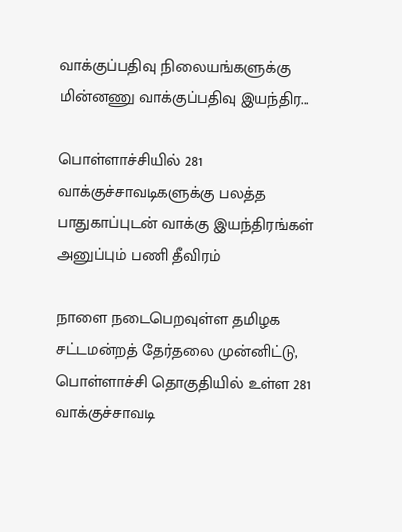வாக்குப்பதிவு நிலையங்களுக்கு மின்னணு வாக்குப்பதிவு இயந்திர...

பொள்ளாச்சியில் 281 வாக்குச்சாவடிகளுக்கு பலத்த பாதுகாப்புடன் வாக்கு இயந்திரங்கள் அனுப்பும் பணி தீவிரம்

நாளை நடைபெறவுள்ள தமிழக சட்டமன்றத் தேர்தலை முன்னிட்டு, பொள்ளாச்சி தொகுதியில் உள்ள 281 வாக்குச்சாவடி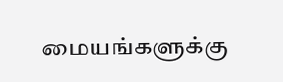மையங்களுக்கு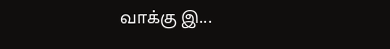வாக்கு இ...